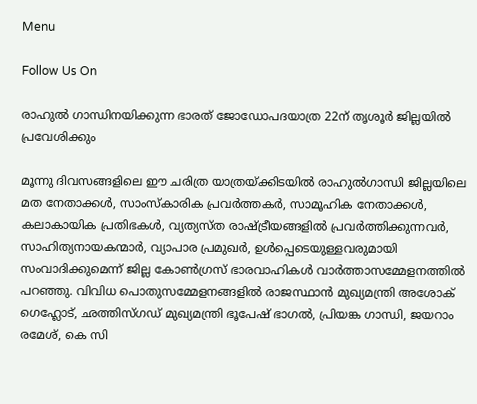Menu

Follow Us On

രാഹുല്‍ ഗാന്ധിനയിക്കുന്ന ഭാരത് ജോഡോപദയാത്ര 22ന് തൃശൂര്‍ ജില്ലയില്‍ പ്രവേശിക്കും

മൂന്നു ദിവസങ്ങളിലെ ഈ ചരിത്ര യാത്രയ്ക്കിടയില്‍ രാഹുല്‍ഗാന്ധി ജില്ലയിലെ മത നേതാക്കള്‍, സാംസ്‌കാരിക പ്രവര്‍ത്തകര്‍, സാമൂഹിക നേതാക്കള്‍, കലാകായിക പ്രതിഭകള്‍, വ്യത്യസ്ത രാഷ്ട്രീയങ്ങളില്‍ പ്രവര്‍ത്തിക്കുന്നവര്‍, സാഹിത്യനായകന്മാര്‍, വ്യാപാര പ്രമുഖര്‍, ഉള്‍പ്പെടെയുള്ളവരുമായി സംവാദിക്കുമെന്ന് ജില്ല കോണ്‍ഗ്രസ് ഭാരവാഹികള്‍ വാര്‍ത്താസമ്മേളനത്തില്‍ പറഞ്ഞു. വിവിധ പൊതുസമ്മേളനങ്ങളില്‍ രാജസ്ഥാന്‍ മുഖ്യമന്ത്രി അശോക് ഗെഹ്ലോട്, ഛത്തിസ്ഗഡ് മുഖ്യമന്ത്രി ഭൂപേഷ് ഭാഗല്‍, പ്രിയങ്ക ഗാന്ധി, ജയറാം രമേശ്, കെ സി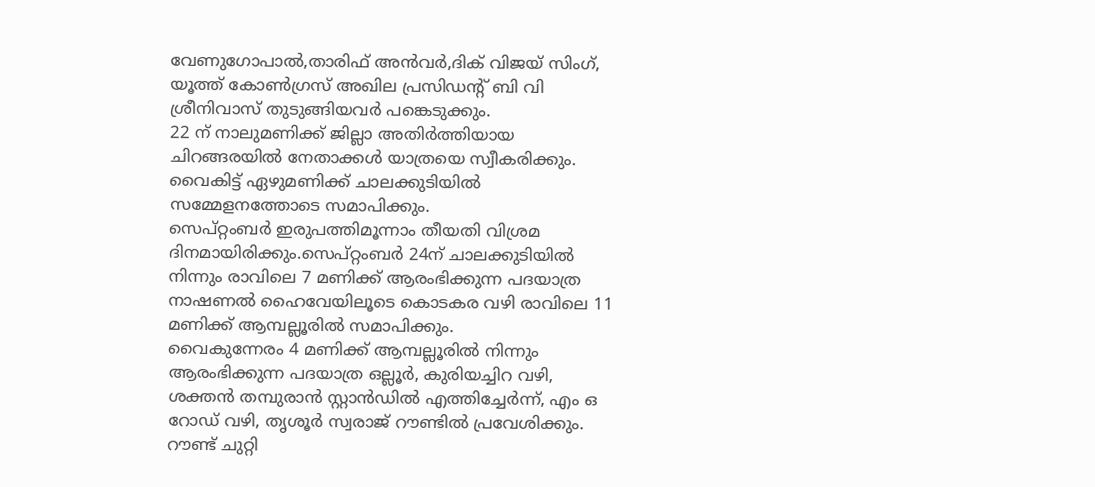വേണുഗോപാല്‍,താരിഫ് അന്‍വര്‍,ദിക് വിജയ് സിംഗ്, യൂത്ത് കോണ്‍ഗ്രസ് അഖില പ്രസിഡന്റ് ബി വി ശ്രീനിവാസ് തുടുങ്ങിയവര്‍ പങ്കെടുക്കും.
22 ന് നാലുമണിക്ക് ജില്ലാ അതിര്‍ത്തിയായ ചിറങ്ങരയില്‍ നേതാക്കള്‍ യാത്രയെ സ്വീകരിക്കും. വൈകിട്ട് ഏഴുമണിക്ക് ചാലക്കുടിയില്‍ സമ്മേളനത്തോടെ സമാപിക്കും.
സെപ്റ്റംബര്‍ ഇരുപത്തിമൂന്നാം തീയതി വിശ്രമ ദിനമായിരിക്കും.സെപ്റ്റംബര്‍ 24ന് ചാലക്കുടിയില്‍ നിന്നും രാവിലെ 7 മണിക്ക് ആരംഭിക്കുന്ന പദയാത്ര നാഷണല്‍ ഹൈവേയിലൂടെ കൊടകര വഴി രാവിലെ 11 മണിക്ക് ആമ്പല്ലൂരില്‍ സമാപിക്കും.
വൈകുന്നേരം 4 മണിക്ക് ആമ്പല്ലൂരില്‍ നിന്നും ആരംഭിക്കുന്ന പദയാത്ര ഒല്ലൂര്‍, കുരിയച്ചിറ വഴി, ശക്തന്‍ തമ്പുരാന്‍ സ്റ്റാന്‍ഡില്‍ എത്തിച്ചേര്‍ന്ന്, എം ഒ റോഡ് വഴി, തൃശൂര്‍ സ്വരാജ് റൗണ്ടില്‍ പ്രവേശിക്കും. റൗണ്ട് ചുറ്റി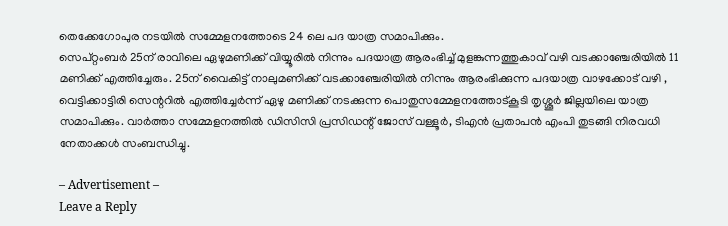തെക്കേഗോപുര നടയില്‍ സമ്മേളനത്തോടെ 24 ലെ പദ യാത്ര സമാപിക്കും.
സെപ്റ്റംബര്‍ 25ന് രാവിലെ ഏഴുമണിക്ക് വിയ്യൂരില്‍ നിന്നും പദയാത്ര ആരംഭിച്ച് മുളങ്കുന്നത്തുകാവ് വഴി വടക്കാഞ്ചേരിയില്‍ 11 മണിക്ക് എത്തിച്ചേരും. 25ന് വൈകിട്ട് നാലുമണിക്ക് വടക്കാഞ്ചേരിയില്‍ നിന്നും ആരംഭിക്കുന്ന പദയാത്ര വാഴക്കോട് വഴി , വെട്ടിക്കാട്ടിരി സെന്ററില്‍ എത്തിച്ചേര്‍ന്ന് ഏഴു മണിക്ക് നടക്കുന്ന പൊതുസമ്മേളനത്തോട്കൂടി തൃശ്ശൂര്‍ ജില്ലയിലെ യാത്ര സമാപിക്കും. വാര്‍ത്താ സമ്മേളനത്തില്‍ ഡിസിസി പ്രസിഡന്റ് ജോസ് വള്ളൂര്‍, ടിഎന്‍ പ്രതാപന്‍ എംപി തുടങ്ങി നിരവധി നേതാക്കള്‍ സംബന്ധിച്ചു.

– Advertisement –
Leave a Reply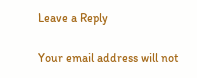Leave a Reply

Your email address will not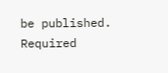be published. Required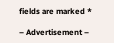fields are marked *

– Advertisement –